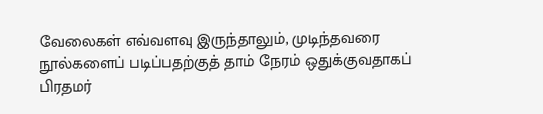வேலைகள் எவ்வளவு இருந்தாலும், முடிந்தவரை நூல்களைப் படிப்பதற்குத் தாம் நேரம் ஒதுக்குவதாகப் பிரதமர்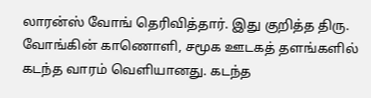லாரன்ஸ் வோங் தெரிவித்தார். இது குறித்த திரு. வோங்கின் காணொளி, சமூக ஊடகத் தளங்களில் கடந்த வாரம் வெளியானது. கடந்த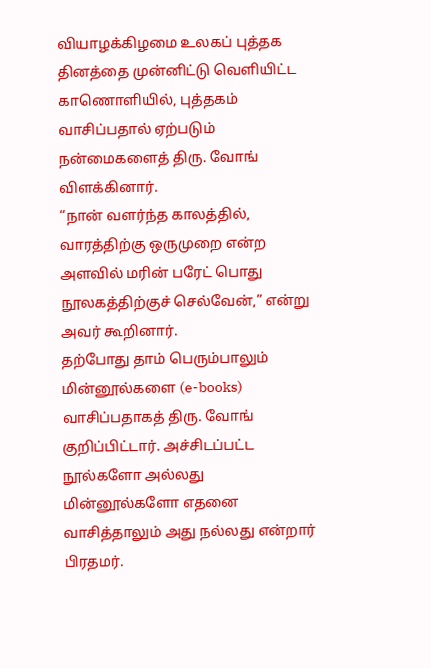வியாழக்கிழமை உலகப் புத்தக தினத்தை முன்னிட்டு வெளியிட்ட காணொளியில், புத்தகம் வாசிப்பதால் ஏற்படும் நன்மைகளைத் திரு. வோங் விளக்கினார்.
“நான் வளர்ந்த காலத்தில், வாரத்திற்கு ஒருமுறை என்ற அளவில் மரின் பரேட் பொது நூலகத்திற்குச் செல்வேன்,” என்று அவர் கூறினார்.
தற்போது தாம் பெரும்பாலும் மின்னூல்களை (e-books) வாசிப்பதாகத் திரு. வோங் குறிப்பிட்டார். அச்சிடப்பட்ட நூல்களோ அல்லது மின்னூல்களோ எதனை வாசித்தாலும் அது நல்லது என்றார் பிரதமர்.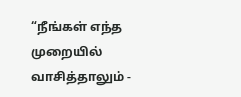“நீங்கள் எந்த முறையில் வாசித்தாலும் -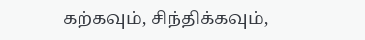கற்கவும், சிந்திக்கவும்,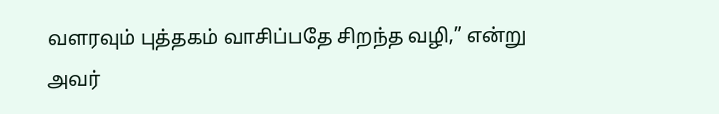வளரவும் புத்தகம் வாசிப்பதே சிறந்த வழி,” என்று அவர்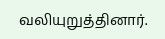வலியுறுத்தினார்.